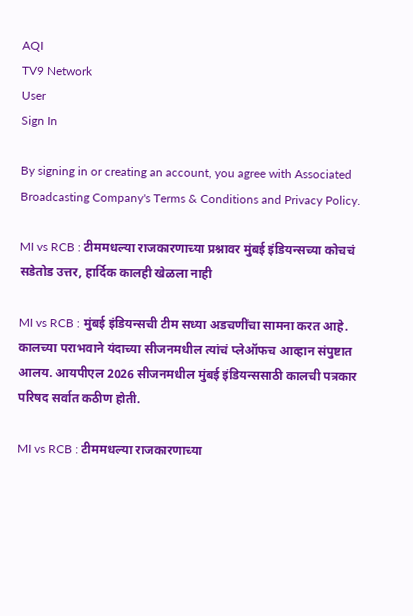AQI
TV9 Network
User
Sign In

By signing in or creating an account, you agree with Associated Broadcasting Company's Terms & Conditions and Privacy Policy.

MI vs RCB : टीममधल्या राजकारणाच्या प्रश्नावर मुंबई इंडियन्सच्या कोचचं सडेतोड उत्तर, हार्दिक कालही खेळला नाही

MI vs RCB : मुंबई इंडियन्सची टीम सध्या अडचणींचा सामना करत आहे. कालच्या पराभवाने यंदाच्या सीजनमधील त्यांचं प्लेऑफच आव्हान संपुष्टात आलय. आयपीएल 2026 सीजनमधील मुंबई इंडियन्ससाठी कालची पत्रकार परिषद सर्वात कठीण होती.

MI vs RCB : टीममधल्या राजकारणाच्या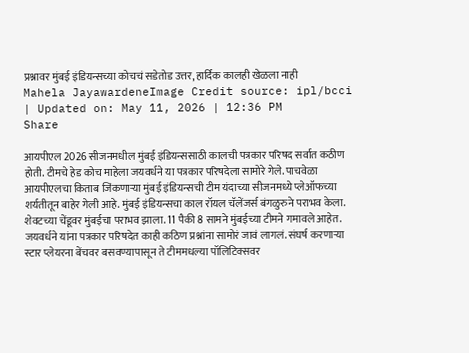प्रश्नावर मुंबई इंडियन्सच्या कोचचं सडेतोड उत्तर, हार्दिक कालही खेळला नाही
Mahela JayawardeneImage Credit source: ipl/bcci
| Updated on: May 11, 2026 | 12:36 PM
Share

आयपीएल 2026 सीजनमधील मुंबई इंडियन्ससाठी कालची पत्रकार परिषद सर्वात कठीण होती. टीमचे हेड कोच माहेला जयवर्धने या पत्रकार परिषदेला सामोरे गेले. पाचवेळा आयपीएलचा किताब जिंकणाऱ्या मुंबई इंडियन्सची टीम यंदाच्या सीजनमध्ये प्लेऑफच्या शर्यतीतून बाहेर गेली आहे. मुंबई इंडियन्सचा काल रॉयल चॅलेंजर्स बंगळुरुने पराभव केला. शेवटच्या चेंडूवर मुंबईचा पराभव झाला. 11 पैकी 8 सामने मुंबईच्या टीमने गमावले आहेत. जयवर्धने यांना पत्रकार परिषदेत काही कठिण प्रश्नांना सामोरं जावं लागलं. संघर्ष करणाऱ्या स्टार प्लेयरना बेंचवर बसवण्यापासून ते टीममधल्या पॉलिटिक्सवर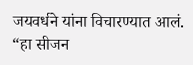जयवर्धने यांना विचारण्यात आलं. “हा सीजन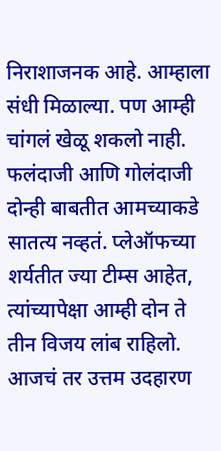निराशाजनक आहे. आम्हाला संधी मिळाल्या. पण आम्ही चांगलं खेळू शकलो नाही. फलंदाजी आणि गोलंदाजी दोन्ही बाबतीत आमच्याकडे सातत्य नव्हतं. प्लेऑफच्या शर्यतीत ज्या टीम्स आहेत, त्यांच्यापेक्षा आम्ही दोन ते तीन विजय लांब राहिलो. आजचं तर उत्तम उदहारण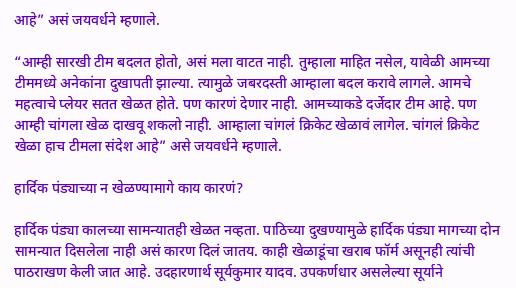आहे” असं जयवर्धने म्हणाले.

“आम्ही सारखी टीम बदलत होतो, असं मला वाटत नाही. तुम्हाला माहित नसेल, यावेळी आमच्या टीममध्ये अनेकांना दुखापती झाल्या. त्यामुळे जबरदस्ती आम्हाला बदल करावे लागले. आमचे महत्वाचे प्लेयर सतत खेळत होते. पण कारणं देणार नाही. आमच्याकडे दर्जेदार टीम आहे. पण आम्ही चांगला खेळ दाखवू शकलो नाही. आम्हाला चांगलं क्रिकेट खेळावं लागेल. चांगलं क्रिकेट खेळा हाच टीमला संदेश आहे” असे जयवर्धने म्हणाले.

हार्दिक पंड्याच्या न खेळण्यामागे काय कारणं?

हार्दिक पंड्या कालच्या सामन्यातही खेळत नव्हता. पाठिच्या दुखण्यामुळे हार्दिक पंड्या मागच्या दोन सामन्यात दिसलेला नाही असं कारण दिलं जातय. काही खेळाडूंचा खराब फॉर्म असूनही त्यांची पाठराखण केली जात आहे. उदहारणार्थ सूर्यकुमार यादव. उपकर्णधार असलेल्या सूर्याने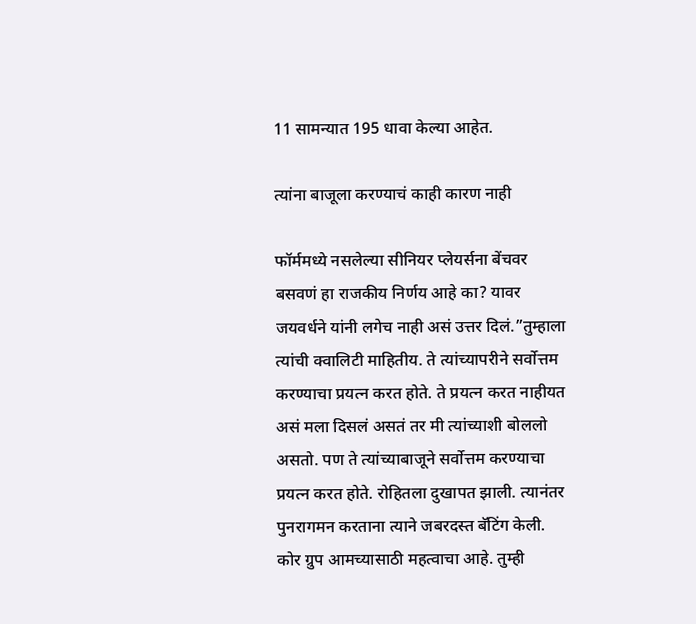11 सामन्यात 195 धावा केल्या आहेत.

त्यांना बाजूला करण्याचं काही कारण नाही

फॉर्ममध्ये नसलेल्या सीनियर प्लेयर्सना बेंचवर बसवणं हा राजकीय निर्णय आहे का? यावर जयवर्धने यांनी लगेच नाही असं उत्तर दिलं.”तुम्हाला त्यांची क्वालिटी माहितीय. ते त्यांच्यापरीने सर्वोत्तम करण्याचा प्रयत्न करत होते. ते प्रयत्न करत नाहीयत असं मला दिसलं असतं तर मी त्यांच्याशी बोललो असतो. पण ते त्यांच्याबाजूने सर्वोत्तम करण्याचा प्रयत्न करत होते. रोहितला दुखापत झाली. त्यानंतर पुनरागमन करताना त्याने जबरदस्त बॅटिंग केली. कोर ग्रुप आमच्यासाठी महत्वाचा आहे. तुम्ही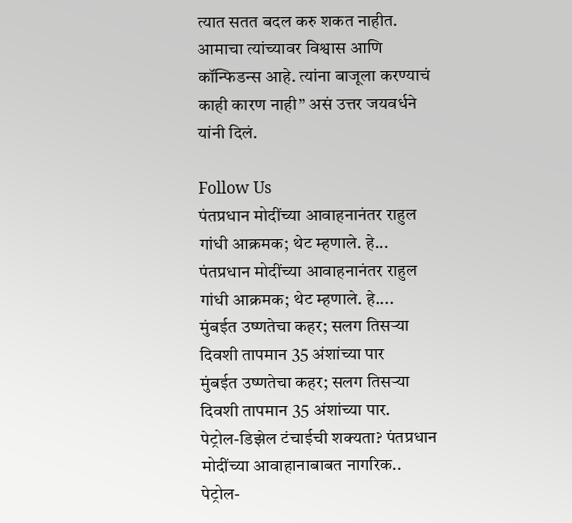त्यात सतत बदल करु शकत नाहीत. आमाचा त्यांच्यावर विश्वास आणि कॉन्फिडन्स आहे. त्यांना बाजूला करण्याचं काही कारण नाही” असं उत्तर जयवर्धने यांनी दिलं.

Follow Us
पंतप्रधान मोदींच्या आवाहनानंतर राहुल गांधी आक्रमक; थेट म्हणाले. हे...
पंतप्रधान मोदींच्या आवाहनानंतर राहुल गांधी आक्रमक; थेट म्हणाले. हे....
मुंबईत उष्णतेचा कहर; सलग तिसऱ्या दिवशी तापमान 35 अंशांच्या पार
मुंबईत उष्णतेचा कहर; सलग तिसऱ्या दिवशी तापमान 35 अंशांच्या पार.
पेट्रोल-डिझेल टंचाईची शक्यता? पंतप्रधान मोदींच्या आवाहानाबाबत नागरिक..
पेट्रोल-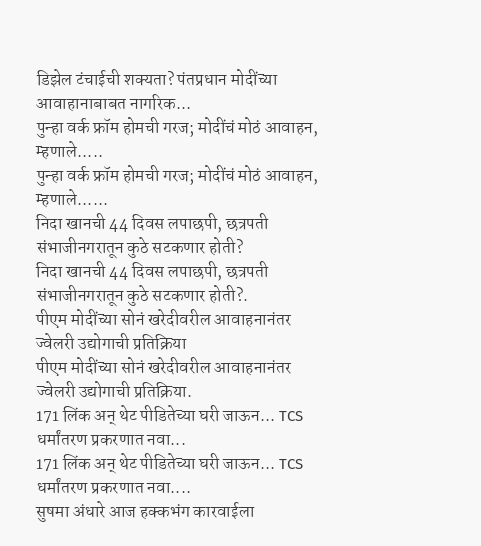डिझेल टंचाईची शक्यता? पंतप्रधान मोदींच्या आवाहानाबाबत नागरिक...
पुन्हा वर्क फ्रॉम होमची गरज; मोदींचं मोठं आवाहन, म्हणाले.....
पुन्हा वर्क फ्रॉम होमची गरज; मोदींचं मोठं आवाहन, म्हणाले......
निदा खानची 44 दिवस लपाछपी, छत्रपती संभाजीनगरातून कुठे सटकणार होती?
निदा खानची 44 दिवस लपाछपी, छत्रपती संभाजीनगरातून कुठे सटकणार होती?.
पीएम मोदींच्या सोनं खरेदीवरील आवाहनानंतर ज्वेलरी उद्योगाची प्रतिक्रिया
पीएम मोदींच्या सोनं खरेदीवरील आवाहनानंतर ज्वेलरी उद्योगाची प्रतिक्रिया.
171 लिंक अन् थेट पीडितेच्या घरी जाऊन... TCS धर्मांतरण प्रकरणात नवा...
171 लिंक अन् थेट पीडितेच्या घरी जाऊन... TCS धर्मांतरण प्रकरणात नवा....
सुषमा अंधारे आज हक्कभंग कारवाईला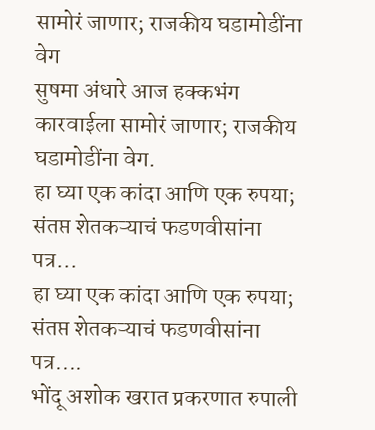सामोरं जाणार; राजकीय घडामोडींना वेग
सुषमा अंधारे आज हक्कभंग कारवाईला सामोरं जाणार; राजकीय घडामोडींना वेग.
हा घ्या एक कांदा आणि एक रुपया; संतप्त शेतकऱ्याचं फडणवीसांना पत्र...
हा घ्या एक कांदा आणि एक रुपया; संतप्त शेतकऱ्याचं फडणवीसांना पत्र....
भोंदू अशोक खरात प्रकरणात रुपाली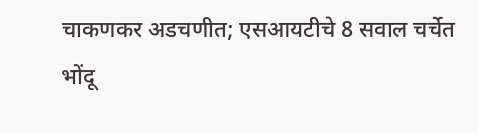चाकणकर अडचणीत; एसआयटीचे 8 सवाल चर्चेत
भोंदू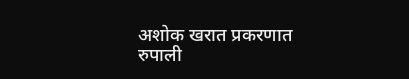अशोक खरात प्रकरणात रुपाली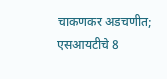चाकणकर अडचणीत; एसआयटीचे 8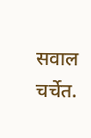सवाल चर्चेत.